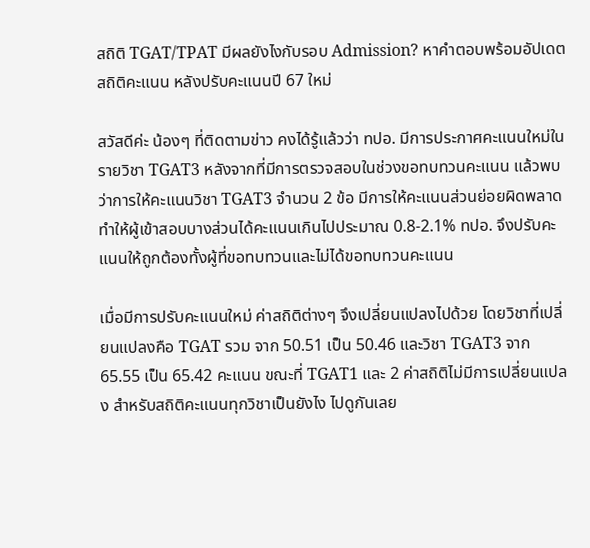สถิติ TGAT/TPAT มีผลยังไงกับรอบ Admission? หาคำตอบพร้อมอัปเดตสถิติคะแนน หลังปรับคะแนนปี 67 ใหม่

สวัสดีค่ะ น้องๆ ที่ติดตามข่าว คงได้รู้แล้วว่า ทปอ. มีการประกาศคะแนนใหม่ในรายวิชา TGAT3 หลังจากที่มีการตรวจสอบในช่วงขอทบทวนคะแนน แล้วพบว่าการให้คะแนนวิชา TGAT3 จำนวน 2 ข้อ มีการให้คะแนนส่วนย่อยผิดพลาด ทำให้ผู้เข้าสอบบางส่วนได้คะแนนเกินไปประมาณ 0.8-2.1% ทปอ. จึงปรับคะแนนให้ถูกต้องทั้งผู้ที่ขอทบทวนและไม่ได้ขอทบทวนคะแนน

เมื่อมีการปรับคะแนนใหม่ ค่าสถิติต่างๆ จึงเปลี่ยนแปลงไปด้วย โดยวิชาที่เปลี่ยนแปลงคือ TGAT รวม จาก 50.51 เป็น 50.46 และวิชา TGAT3 จาก 65.55 เป็น 65.42 คะแนน ขณะที่ TGAT1 และ 2 ค่าสถิติไม่มีการเปลี่ยนแปลง สำหรับสถิติคะแนนทุกวิชาเป็นยังไง ไปดูกันเลย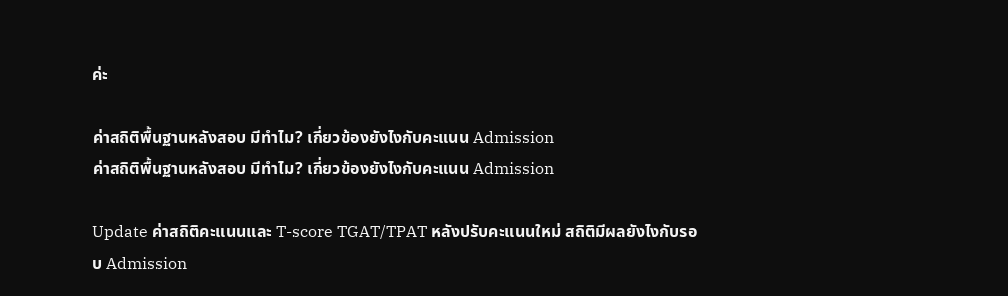ค่ะ

ค่าสถิติพื้นฐานหลังสอบ มีทำไม? เกี่ยวข้องยังไงกับคะแนน Admission
ค่าสถิติพื้นฐานหลังสอบ มีทำไม? เกี่ยวข้องยังไงกับคะแนน Admission

Update ค่าสถิติคะแนนและ T-score TGAT/TPAT หลังปรับคะแนนใหม่ สถิติมีผลยังไงกับรอบ Admission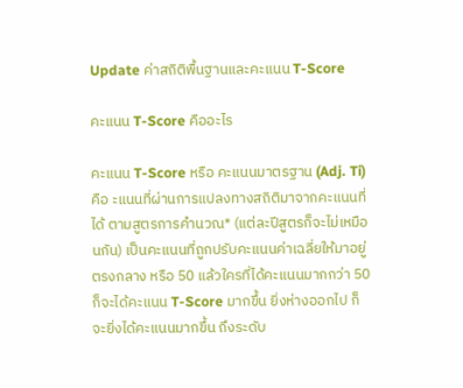Update ค่าสถิติพื้นฐานและคะแนน T-Score

คะแนน T-Score คืออะไร

คะแนน T-Score หรือ คะแนนมาตรฐาน (Adj. Ti) คือ ะแนนที่ผ่านการแปลงทางสถิติมาจากคะแนนที่ได้ ตามสูตรการคำนวณ* (แต่ละปีสูตรก็จะไม่เหมือนกัน) เป็นคะแนนที่ถูกปรับคะแนนค่าเฉลี่ยให้มาอยู่ตรงกลาง หรือ 50 แล้วใครที่ได้คะแนนมากกว่า 50 ก็จะได้คะแนน T-Score มากขึ้น ยิ่งห่างออกไป ก็จะยิ่งได้คะแนนมากขึ้น ถึงระดับ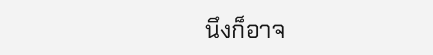นึงก็อาจ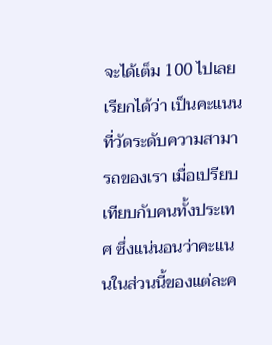จะได้เต็ม 100 ไปเลย เรียกได้ว่า เป็นคะแนนที่วัดระดับความสามารถของเรา เมื่อเปรียบเทียบกับคนทั้งประเทศ ซึ่งแน่นอนว่าคะแนนในส่วนนี้ของแต่ละค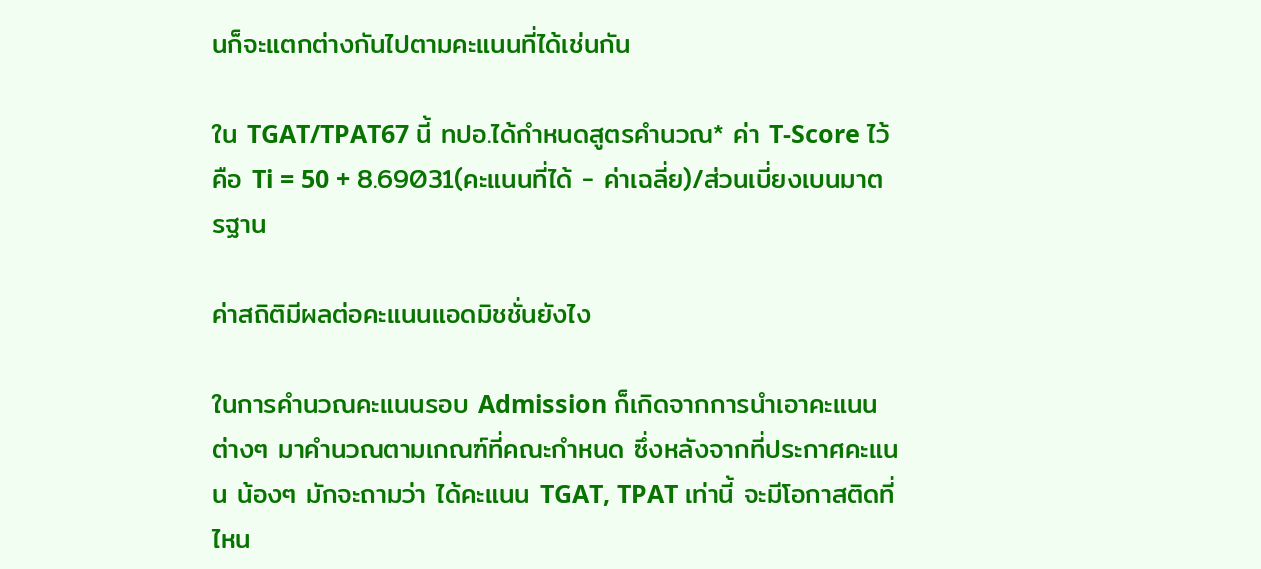นก็จะแตกต่างกันไปตามคะแนนที่ได้เช่นกัน

ใน TGAT/TPAT67 นี้ ทปอ.ได้กำหนดสูตรคำนวณ* ค่า T-Score ไว้ คือ Ti = 50 + 8.69031(คะแนนที่ได้ - ค่าเฉลี่ย)/ส่วนเบี่ยงเบนมาตรฐาน

ค่าสถิติมีผลต่อคะแนนแอดมิชชั่นยังไง

ในการคำนวณคะแนนรอบ Admission ก็เกิดจากการนำเอาคะแนนต่างๆ มาคำนวณตามเกณฑ์ที่คณะกำหนด ซึ่งหลังจากที่ประกาศคะแนน น้องๆ มักจะถามว่า ได้คะแนน TGAT, TPAT เท่านี้ จะมีโอกาสติดที่ไหน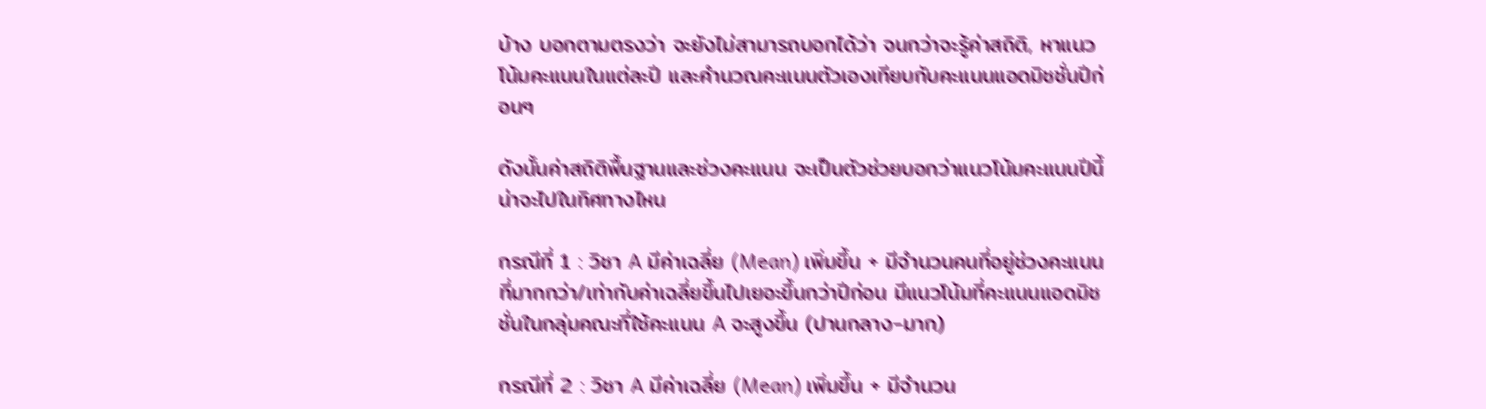บ้าง บอกตามตรงว่า จะยังไม่สามารถบอกได้ว่า จนกว่าจะรู้ค่าสถิติ, หาแนวโน้มคะแนนในแต่ละปี และคำนวณคะแนนตัวเองเทียบกับคะแนนแอดมิชชั่นปีก่อนๆ

ดังนั้นค่าสถิติพื้นฐานและช่วงคะแนน จะเป็นตัวช่วยบอกว่าแนวโน้มคะแนนปีนี้ น่าจะไปในทิศทางไหน

กรณีที่ 1 : วิชา A มีค่าเฉลี่ย (Mean) เพิ่มขึ้น + มีจำนวนคนที่อยู่ช่วงคะแนนที่มากกว่า/เท่ากับค่าเฉลี่ยขึ้นไปเยอะขึ้นกว่าปีก่อน มีแนวโน้มที่คะแนนแอดมิชชั่นในกลุ่มคณะที่ใช้คะแนน A จะสูงขึ้น (ปานกลาง-มาก)

กรณีที่ 2 : วิชา A มีค่าเฉลี่ย (Mean) เพิ่มขึ้น + มีจำนวน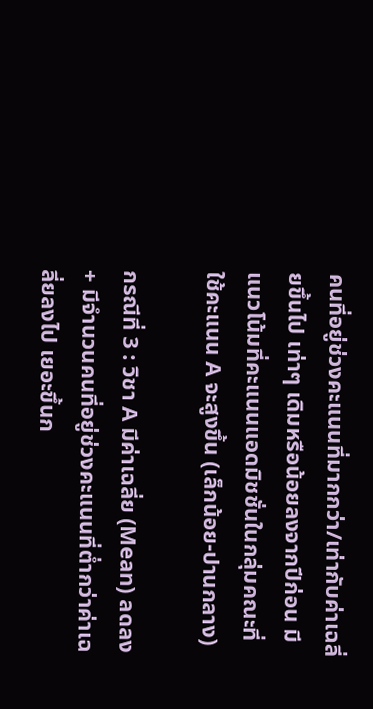คนที่อยู่ช่วงคะแนนที่มากกว่า/เท่ากับค่าเฉลี่ยขึ้นไป เท่าๆ เดิมหรือน้อยลงจากปีก่อน มีแนวโน้มที่คะแนนแอดมิชชั่นในกลุ่มคณะที่ใช้คะแนน A จะสูงขึ้น (เล็กน้อย-ปานกลาง)

กรณีที่ 3 : วิชา A มีค่าเฉลี่ย (Mean) ลดลง + มีจำนวนคนที่อยู่ช่วงคะแนนที่ต่ำกว่าค่าเฉลี่ยลงไป เยอะขึ้นก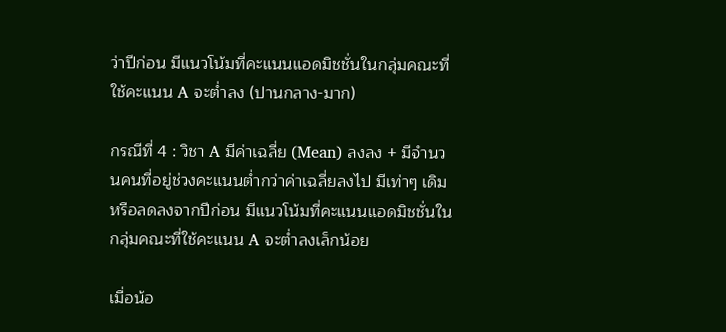ว่าปีก่อน มีแนวโน้มที่คะแนนแอดมิชชั่นในกลุ่มคณะที่ใช้คะแนน A จะต่ำลง (ปานกลาง-มาก)

กรณีที่ 4 : วิชา A มีค่าเฉลี่ย (Mean) ลงลง + มีจำนวนคนที่อยู่ช่วงคะแนนต่ำกว่าค่าเฉลี่ยลงไป มีเท่าๆ เดิมหรือลดลงจากปีก่อน มีแนวโน้มที่คะแนนแอดมิชชั่นในกลุ่มคณะที่ใช้คะแนน A จะต่ำลงเล็กน้อย

เมื่อน้อ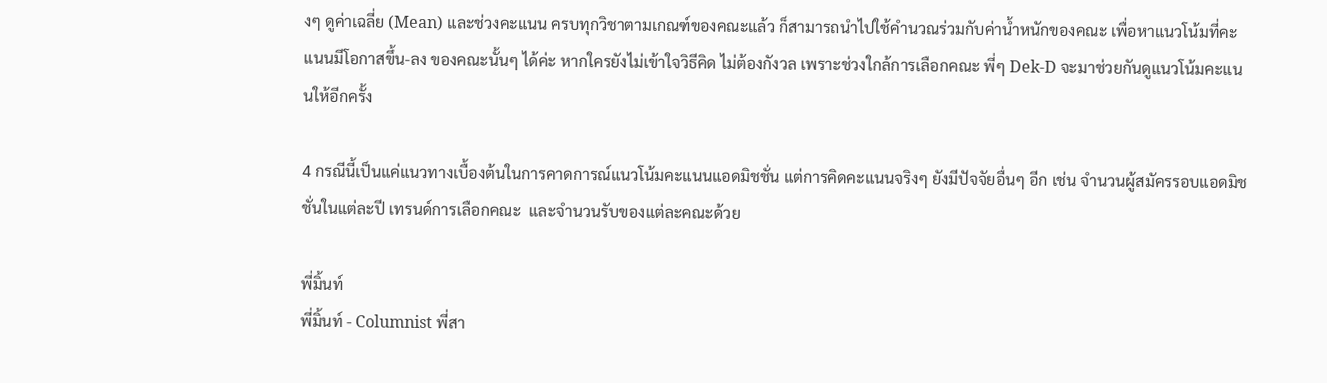งๆ ดูค่าเฉลี่ย (Mean) และช่วงคะแนน ครบทุกวิชาตามเกณฑ์ของคณะแล้ว ก็สามารถนำไปใช้คำนวณร่วมกับค่าน้ำหนักของคณะ เพื่อหาแนวโน้มที่คะแนนมีโอกาสขึ้น-ลง ของคณะนั้นๆ ได้ค่ะ หากใครยังไม่เข้าใจวิธีคิด ไม่ต้องกังวล เพราะช่วงใกล้การเลือกคณะ พี่ๆ Dek-D จะมาช่วยกันดูแนวโน้มคะแนนให้อีกครั้ง

4 กรณีนี้เป็นแค่แนวทางเบื้องต้นในการคาดการณ์แนวโน้มคะแนนแอดมิชชั่น แต่การคิดคะแนนจริงๆ ยังมีปัจจัยอื่นๆ อีก เช่น จำนวนผู้สมัครรอบแอดมิชชั่นในแต่ละปี เทรนด์การเลือกคณะ  และจำนวนรับของแต่ละคณะด้วย

พี่มิ้นท์
พี่มิ้นท์ - Columnist พี่สา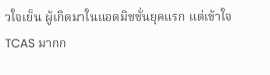วใจเย็น ผู้เกิดมาในแอดมิชชั่นยุคแรก แต่เข้าใจ TCAS มากก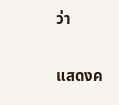ว่า

แสดงค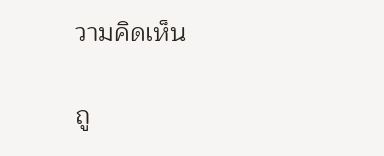วามคิดเห็น

ถู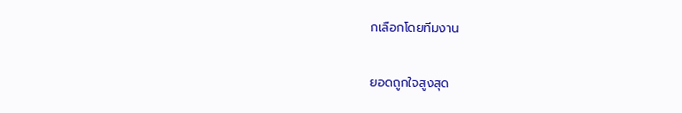กเลือกโดยทีมงาน

ยอดถูกใจสูงสุด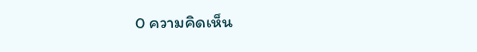0 ความคิดเห็น